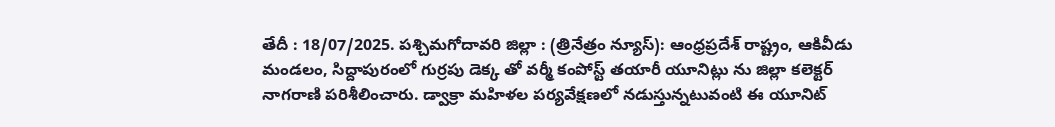తేదీ : 18/07/2025. పశ్చిమగోదావరి జిల్లా : (త్రినేత్రం న్యూస్): ఆంధ్రప్రదేశ్ రాష్ట్రం, ఆకివీడు మండలం, సిద్దాపురంలో గుర్రపు డెక్క తో వర్మీ కంపోస్ట్ తయారీ యూనిట్లు ను జిల్లా కలెక్టర్ నాగరాణి పరిశీలించారు. డ్వాక్రా మహిళల పర్యవేక్షణలో నడుస్తున్నటువంటి ఈ యూనిట్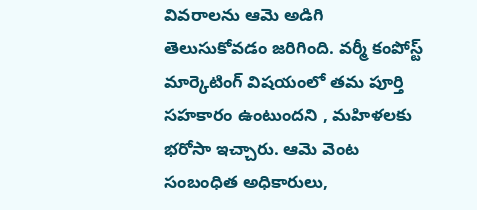వివరాలను ఆమె అడిగి తెలుసుకోవడం జరిగింది. వర్మీ కంపోస్ట్ మార్కెటింగ్ విషయంలో తమ పూర్తి సహకారం ఉంటుందని , మహిళలకు భరోసా ఇచ్చారు. ఆమె వెంట సంబంధిత అధికారులు,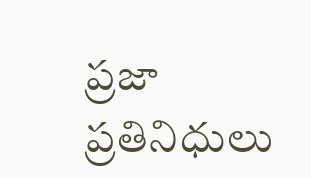ప్రజా ప్రతినిధులు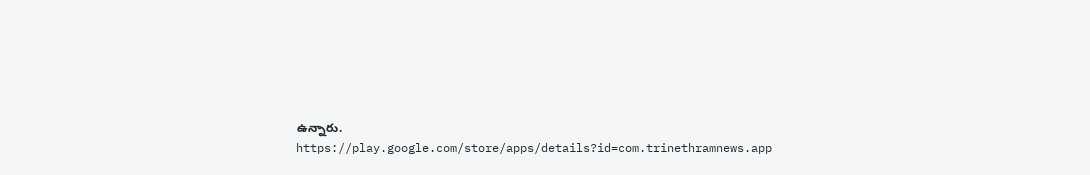ఉన్నారు.
https://play.google.com/store/apps/details?id=com.trinethramnews.app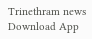Trinethram news
Download App